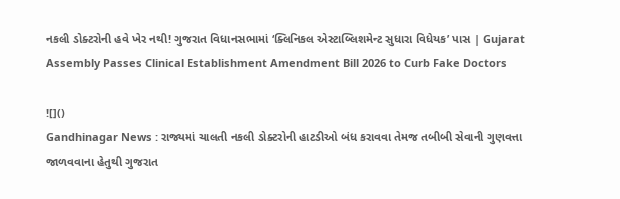નકલી ડોક્ટરોની હવે ખેર નથી! ગુજરાત વિધાનસભામાં ‘ક્લિનિકલ એસ્ટાબ્લિશમેન્ટ સુધારા વિધેયક’ પાસ | Gujarat Assembly Passes Clinical Establishment Amendment Bill 2026 to Curb Fake Doctors

![]()
Gandhinagar News : રાજ્યમાં ચાલતી નકલી ડોક્ટરોની હાટડીઓ બંધ કરાવવા તેમજ તબીબી સેવાની ગુણવત્તા જાળવવાના હેતુથી ગુજરાત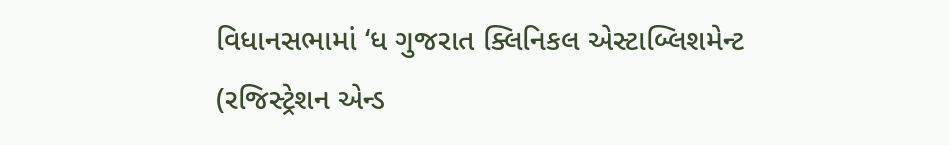વિધાનસભામાં ‘ધ ગુજરાત ક્લિનિકલ એસ્ટાબ્લિશમેન્ટ (રજિસ્ટ્રેશન એન્ડ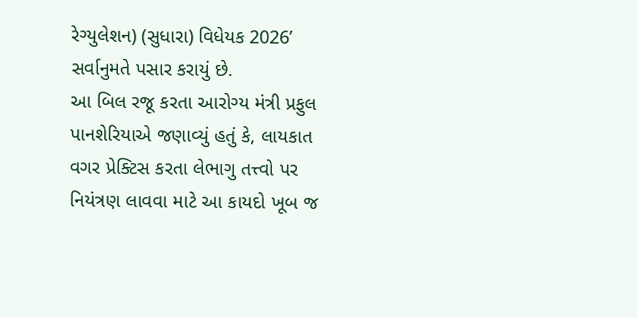રેગ્યુલેશન) (સુધારા) વિધેયક 2026’ સર્વાનુમતે પસાર કરાયું છે.
આ બિલ રજૂ કરતા આરોગ્ય મંત્રી પ્રફુલ પાનશેરિયાએ જણાવ્યું હતું કે, લાયકાત વગર પ્રેક્ટિસ કરતા લેભાગુ તત્ત્વો પર નિયંત્રણ લાવવા માટે આ કાયદો ખૂબ જ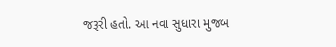જરૂરી હતો. આ નવા સુધારા મુજબ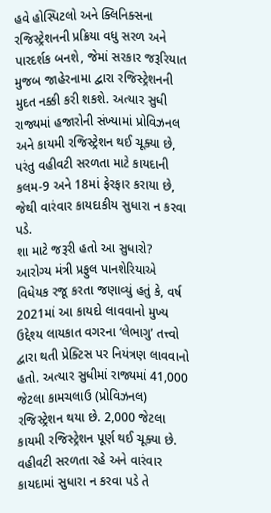હવે હોસ્પિટલો અને ક્લિનિક્સના રજિસ્ટ્રેશનની પ્રક્રિયા વધુ સરળ અને પારદર્શક બનશે, જેમાં સરકાર જરૂરિયાત મુજબ જાહેરનામા દ્વારા રજિસ્ટ્રેશનની મુદત નક્કી કરી શકશે. અત્યાર સુધી રાજ્યમાં હજારોની સંખ્યામાં પ્રોવિઝનલ અને કાયમી રજિસ્ટ્રેશન થઈ ચૂક્યા છે, પરંતુ વહીવટી સરળતા માટે કાયદાની કલમ-9 અને 18માં ફેરફાર કરાયા છે, જેથી વારંવાર કાયદાકીય સુધારા ન કરવા પડે.
શા માટે જરૂરી હતો આ સુધારો?
આરોગ્ય મંત્રી પ્રફુલ પાનશેરિયાએ વિધેયક રજૂ કરતા જણાવ્યું હતું કે, વર્ષ 2021માં આ કાયદો લાવવાનો મુખ્ય ઉદ્દેશ્ય લાયકાત વગરના ‘લેભાગુ’ તત્ત્વો દ્વારા થતી પ્રેક્ટિસ પર નિયંત્રણ લાવવાનો હતો. અત્યાર સુધીમાં રાજ્યમાં 41,000 જેટલા કામચલાઉ (પ્રોવિઝનલ) રજિસ્ટ્રેશન થયા છે. 2,000 જેટલા કાયમી રજિસ્ટ્રેશન પૂર્ણ થઈ ચૂક્યા છે. વહીવટી સરળતા રહે અને વારંવાર કાયદામાં સુધારા ન કરવા પડે તે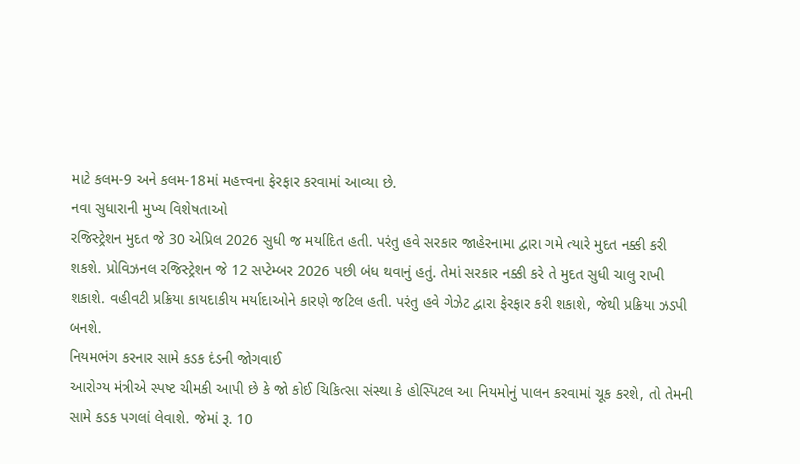માટે કલમ-9 અને કલમ-18માં મહત્ત્વના ફેરફાર કરવામાં આવ્યા છે.
નવા સુધારાની મુખ્ય વિશેષતાઓ
રજિસ્ટ્રેશન મુદત જે 30 એપ્રિલ 2026 સુધી જ મર્યાદિત હતી. પરંતુ હવે સરકાર જાહેરનામા દ્વારા ગમે ત્યારે મુદત નક્કી કરી શકશે. પ્રોવિઝનલ રજિસ્ટ્રેશન જે 12 સપ્ટેમ્બર 2026 પછી બંધ થવાનું હતું. તેમાં સરકાર નક્કી કરે તે મુદત સુધી ચાલુ રાખી શકાશે. વહીવટી પ્રક્રિયા કાયદાકીય મર્યાદાઓને કારણે જટિલ હતી. પરંતુ હવે ગેઝેટ દ્વારા ફેરફાર કરી શકાશે, જેથી પ્રક્રિયા ઝડપી બનશે.
નિયમભંગ કરનાર સામે કડક દંડની જોગવાઈ
આરોગ્ય મંત્રીએ સ્પષ્ટ ચીમકી આપી છે કે જો કોઈ ચિકિત્સા સંસ્થા કે હોસ્પિટલ આ નિયમોનું પાલન કરવામાં ચૂક કરશે, તો તેમની સામે કડક પગલાં લેવાશે. જેમાં રૂ. 10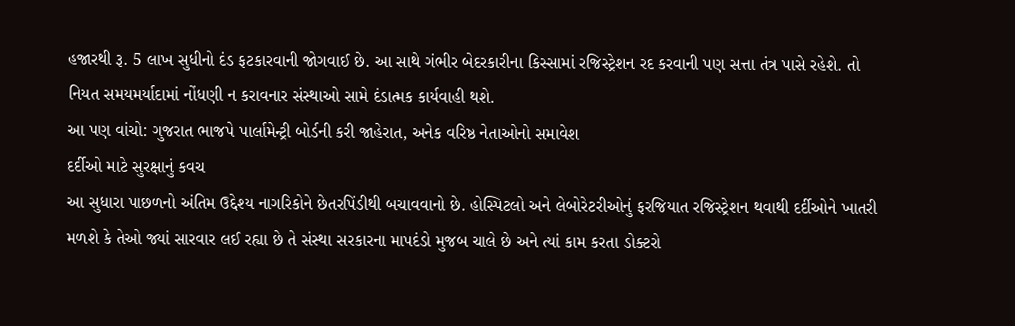હજારથી રૂ. 5 લાખ સુધીનો દંડ ફટકારવાની જોગવાઈ છે. આ સાથે ગંભીર બેદરકારીના કિસ્સામાં રજિસ્ટ્રેશન રદ કરવાની પણ સત્તા તંત્ર પાસે રહેશે. તો નિયત સમયમર્યાદામાં નોંધણી ન કરાવનાર સંસ્થાઓ સામે દંડાત્મક કાર્યવાહી થશે.
આ પણ વાંચો: ગુજરાત ભાજપે પાર્લામેન્ટ્રી બોર્ડની કરી જાહેરાત, અનેક વરિષ્ઠ નેતાઓનો સમાવેશ
દર્દીઓ માટે સુરક્ષાનું કવચ
આ સુધારા પાછળનો અંતિમ ઉદ્દેશ્ય નાગરિકોને છેતરપિંડીથી બચાવવાનો છે. હોસ્પિટલો અને લેબોરેટરીઓનું ફરજિયાત રજિસ્ટ્રેશન થવાથી દર્દીઓને ખાતરી મળશે કે તેઓ જ્યાં સારવાર લઈ રહ્યા છે તે સંસ્થા સરકારના માપદંડો મુજબ ચાલે છે અને ત્યાં કામ કરતા ડોક્ટરો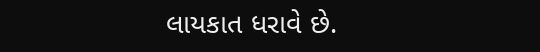લાયકાત ધરાવે છે.